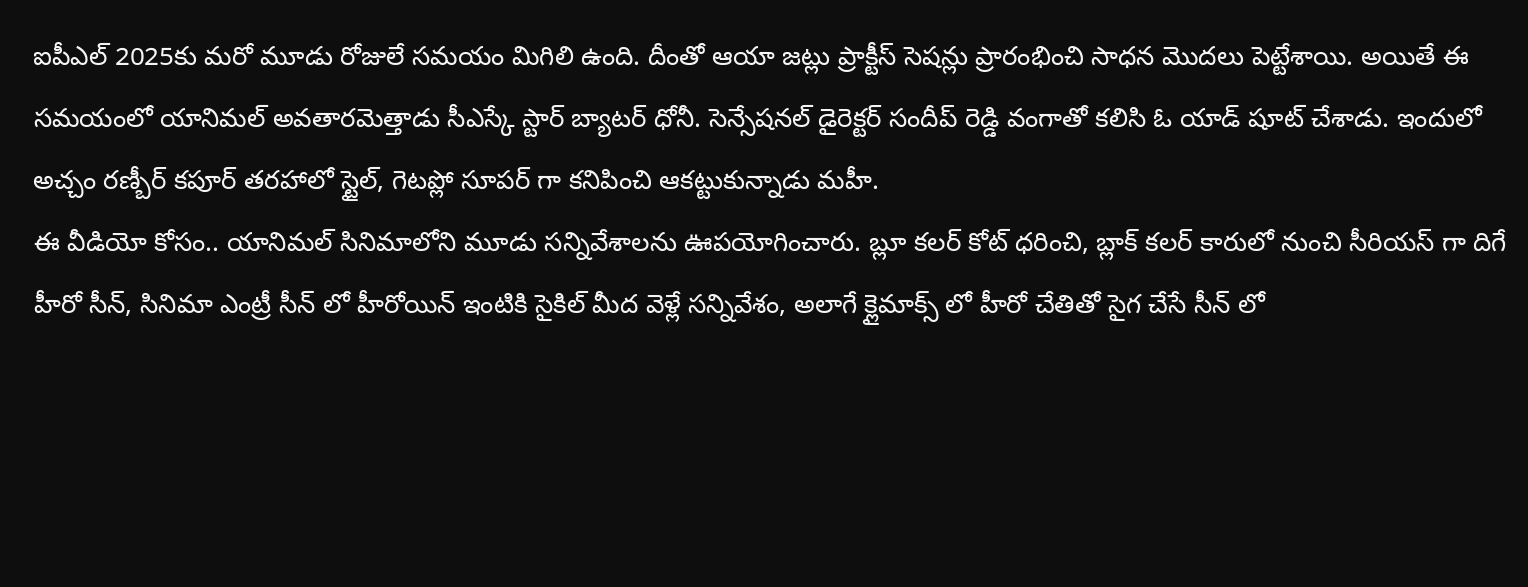ఐపీఎల్ 2025కు మరో మూడు రోజులే సమయం మిగిలి ఉంది. దీంతో ఆయా జట్లు ప్రాక్టీస్ సెషన్లు ప్రారంభించి సాధన మొదలు పెట్టేశాయి. అయితే ఈ సమయంలో యానిమల్ అవతారమెత్తాడు సీఎస్కే స్టార్ బ్యాటర్ ధోనీ. సెన్సేషనల్ డైరెక్టర్ సందీప్ రెడ్డి వంగాతో కలిసి ఓ యాడ్ షూట్ చేశాడు. ఇందులో అచ్చం రణ్బీర్ కపూర్ తరహాలో స్టైల్, గెటప్లో సూపర్ గా కనిపించి ఆకట్టుకున్నాడు మహీ.
ఈ వీడియో కోసం.. యానిమల్ సినిమాలోని మూడు సన్నివేశాలను ఊపయోగించారు. బ్లూ కలర్ కోట్ ధరించి, బ్లాక్ కలర్ కారులో నుంచి సీరియస్ గా దిగే హీరో సీన్, సినిమా ఎంట్రీ సీన్ లో హీరోయిన్ ఇంటికి సైకిల్ మీద వెళ్లే సన్నివేశం, అలాగే క్లైమాక్స్ లో హీరో చేతితో సైగ చేసే సీన్ లో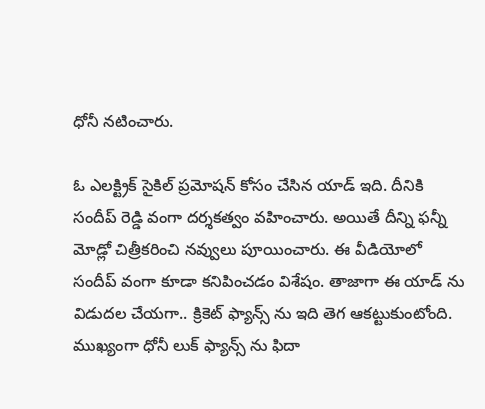ధోనీ నటించారు.

ఓ ఎలక్ట్రిక్ సైకిల్ ప్రమోషన్ కోసం చేసిన యాడ్ ఇది. దీనికి సందీప్ రెడ్డి వంగా దర్శకత్వం వహించారు. అయితే దీన్ని ఫన్నీ మోడ్లో చిత్రీకరించి నవ్వులు పూయించారు. ఈ వీడియోలో సందీప్ వంగా కూడా కనిపించడం విశేషం. తాజాగా ఈ యాడ్ ను విడుదల చేయగా.. క్రికెట్ ఫ్యాన్స్ ను ఇది తెగ ఆకట్టుకుంటోంది. ముఖ్యంగా ధోనీ లుక్ ఫ్యాన్స్ ను ఫిదా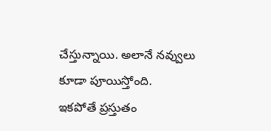చేస్తున్నాయి. అలానే నవ్వులు కూడా పూయిస్తోంది.
ఇకపోతే ప్రస్తుతం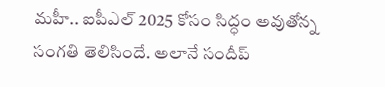మహీ.. ఐపీఎల్ 2025 కోసం సిద్ధం అవుతోన్న సంగతి తెలిసిందే. అలానే సందీప్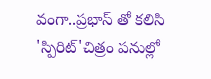వంగా..ప్రభాస్ తో కలిసి 'స్పిరిట్'చిత్రం పనుల్లో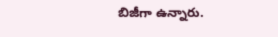బిజీగా ఉన్నారు.